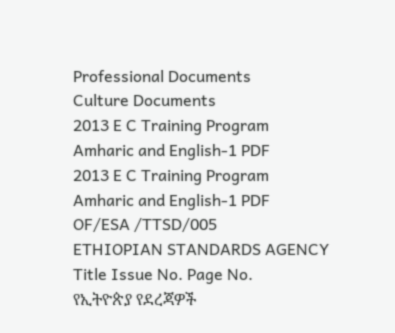Professional Documents
Culture Documents
2013 E C Training Program Amharic and English-1 PDF
2013 E C Training Program Amharic and English-1 PDF
OF/ESA /TTSD/005
ETHIOPIAN STANDARDS AGENCY
Title Issue No. Page No.
የኢትዮጵያ የደረጃዎች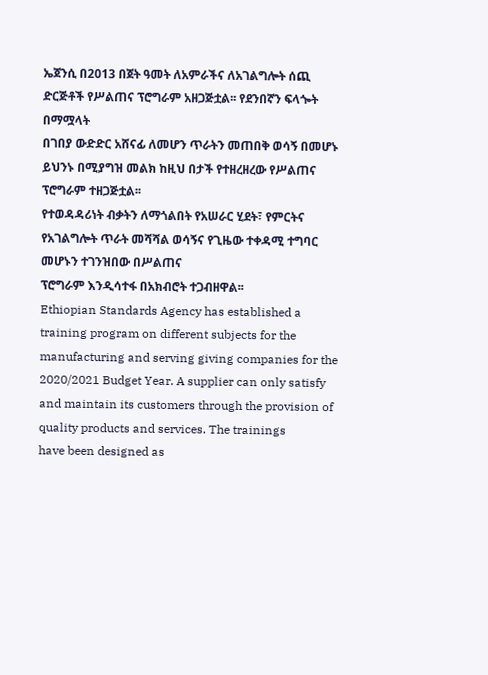ኤጀንሲ በ2013 በጀት ዓመት ለአምራችና ለአገልግሎት ሰጪ ድርጅቶች የሥልጠና ፕሮግራም አዘጋጅቷል፡፡ የደንበኛን ፍላጐት በማሟላት
በገበያ ውድድር አሸናፊ ለመሆን ጥራትን መጠበቅ ወሳኝ በመሆኑ ይህንኑ በሚያግዝ መልክ ከዚህ በታች የተዘረዘረው የሥልጠና ፕሮግራም ተዘጋጅቷል፡፡
የተወዳዳሪነት ብቃትን ለማጎልበት የአሠራር ሂደት፣ የምርትና የአገልግሎት ጥራት መሻሻል ወሳኝና የጊዜው ተቀዳሚ ተግባር መሆኑን ተገንዝበው በሥልጠና
ፕሮግራም እንዲሳተፋ በአክብሮት ተጋብዘዋል፡፡
Ethiopian Standards Agency has established a training program on different subjects for the manufacturing and serving giving companies for the
2020/2021 Budget Year. A supplier can only satisfy and maintain its customers through the provision of quality products and services. The trainings
have been designed as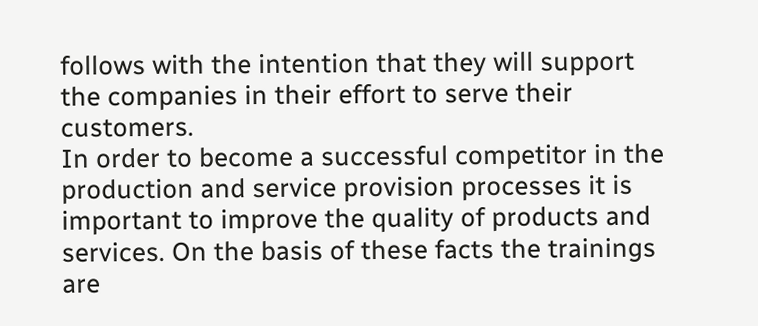follows with the intention that they will support the companies in their effort to serve their customers.
In order to become a successful competitor in the production and service provision processes it is important to improve the quality of products and
services. On the basis of these facts the trainings are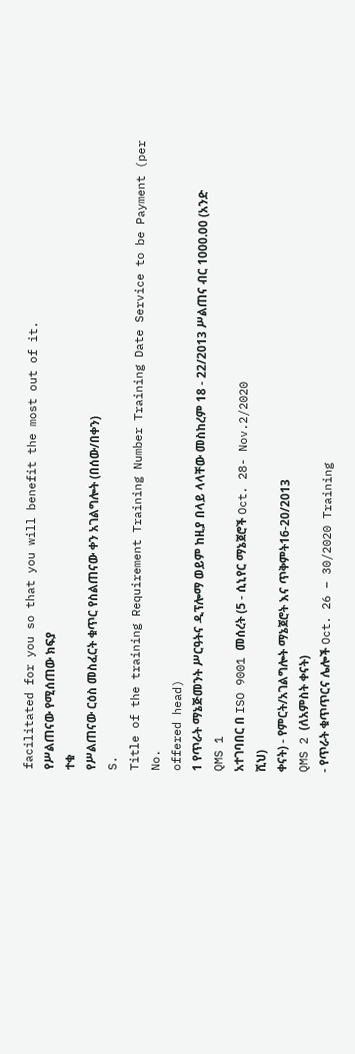facilitated for you so that you will benefit the most out of it.
የሥልጠናው የሚሰጠው ክፍያ
ተቁ
የሥልጠናው ርዕስ መስፈርት ቁጥር የስልጠናው ቀን አገልግሎት (በሰው/በቀን)
S.
Title of the training Requirement Training Number Training Date Service to be Payment (per
No.
offered head)
1 የጥራት ማኔጅመንት ሥርዓትና ዲፕሎማ ወይም ከዚያ በላይ ላላቸው መስከረም 18 - 22/2013 ሥልጠና ብር 1000.00 (አንድ
QMS 1
አተገባበር በ ISO 9001 መሰረት (5 - ሲኒየር ማኔጀሮች Oct. 28- Nov.2/2020
ሺህ)
ቀናት) - የምርት/አገልግሎት ማኔጀሮት እና ጥቅምት16-20/2013
QMS 2 (ለአምስት ቀናት)
- የጥራት ቁጥጥርና ሌሎች Oct. 26 – 30/2020 Training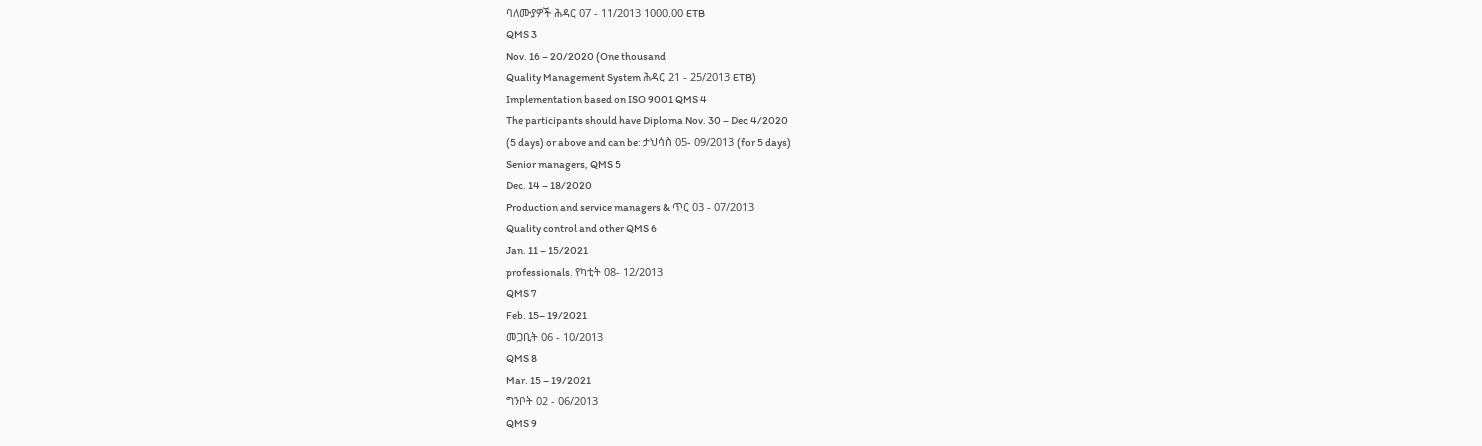ባለሙያዎች ሕዳር 07 - 11/2013 1000.00 ETB
QMS 3
Nov. 16 – 20/2020 (One thousand
Quality Management System ሕዳር 21 - 25/2013 ETB)
Implementation based on ISO 9001 QMS 4
The participants should have Diploma Nov. 30 – Dec 4/2020
(5 days) or above and can be: ታህሳስ 05- 09/2013 (for 5 days)
Senior managers, QMS 5
Dec. 14 – 18/2020
Production and service managers & ጥር 03 - 07/2013
Quality control and other QMS 6
Jan. 11 – 15/2021
professionals. የካቲት 08- 12/2013
QMS 7
Feb. 15– 19/2021
መጋቢት 06 - 10/2013
QMS 8
Mar. 15 – 19/2021
ግንቦት 02 - 06/2013
QMS 9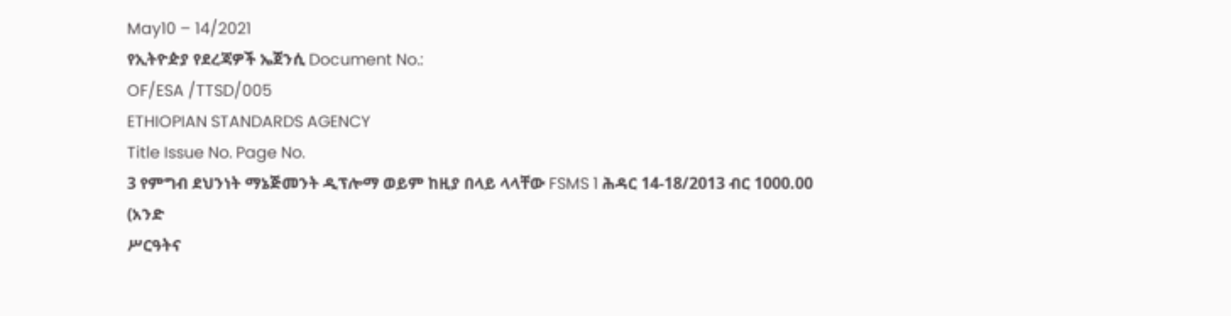May10 – 14/2021
የኢትዮዽያ የደረጃዎች ኤጀንሲ Document No.:
OF/ESA /TTSD/005
ETHIOPIAN STANDARDS AGENCY
Title Issue No. Page No.
3 የምግብ ደህንነት ማኔጅመንት ዲፕሎማ ወይም ከዚያ በላይ ላላቸው FSMS 1 ሕዳር 14-18/2013 ብር 1000.00 (አንድ
ሥርዓትና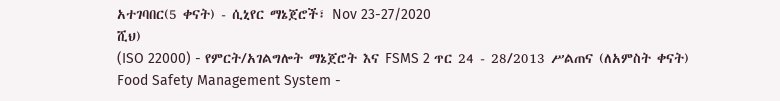አተገባበር(5 ቀናት) - ሲኒየር ማኔጀሮች፣ Nov 23-27/2020
ሺህ)
(ISO 22000) - የምርት/አገልግሎት ማኔጀሮት እና FSMS 2 ጥር 24 - 28/2013 ሥልጠና (ለአምስት ቀናት)
Food Safety Management System -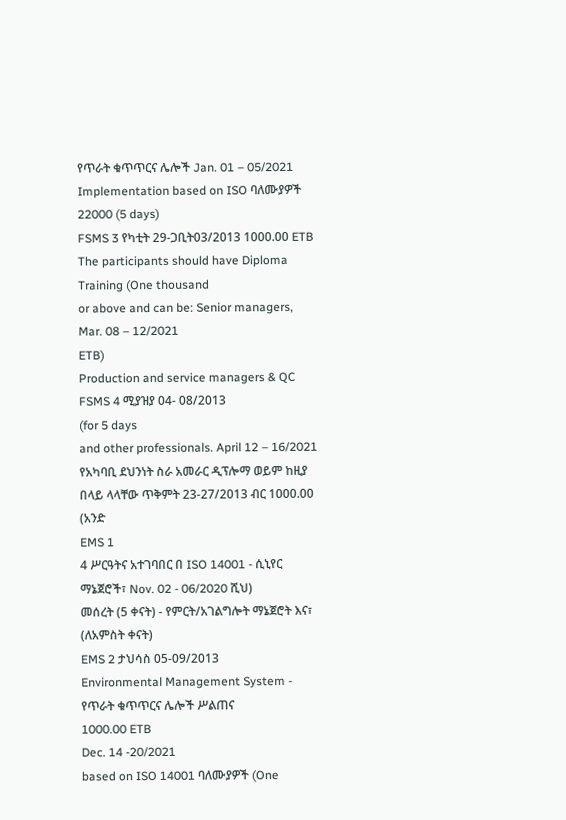የጥራት ቁጥጥርና ሌሎች Jan. 01 – 05/2021
Implementation based on ISO ባለሙያዎች
22000 (5 days)
FSMS 3 የካቲት 29-ጋቢት03/2013 1000.00 ETB
The participants should have Diploma Training (One thousand
or above and can be: Senior managers, Mar. 08 – 12/2021
ETB)
Production and service managers & QC FSMS 4 ሚያዝያ 04- 08/2013
(for 5 days
and other professionals. April 12 – 16/2021
የአካባቢ ደህንነት ስራ አመራር ዲፕሎማ ወይም ከዚያ በላይ ላላቸው ጥቅምት 23-27/2013 ብር 1000.00 (አንድ
EMS 1
4 ሥርዓትና አተገባበር በ ISO 14001 - ሲኒየር ማኔጀሮች፣ Nov. 02 - 06/2020 ሺህ)
መሰረት (5 ቀናት) - የምርት/አገልግሎት ማኔጀሮት እና፣ (ለአምስት ቀናት)
EMS 2 ታህሳስ 05-09/2013
Environmental Management System - የጥራት ቁጥጥርና ሌሎች ሥልጠና
1000.00 ETB
Dec. 14 -20/2021
based on ISO 14001 ባለሙያዎች (One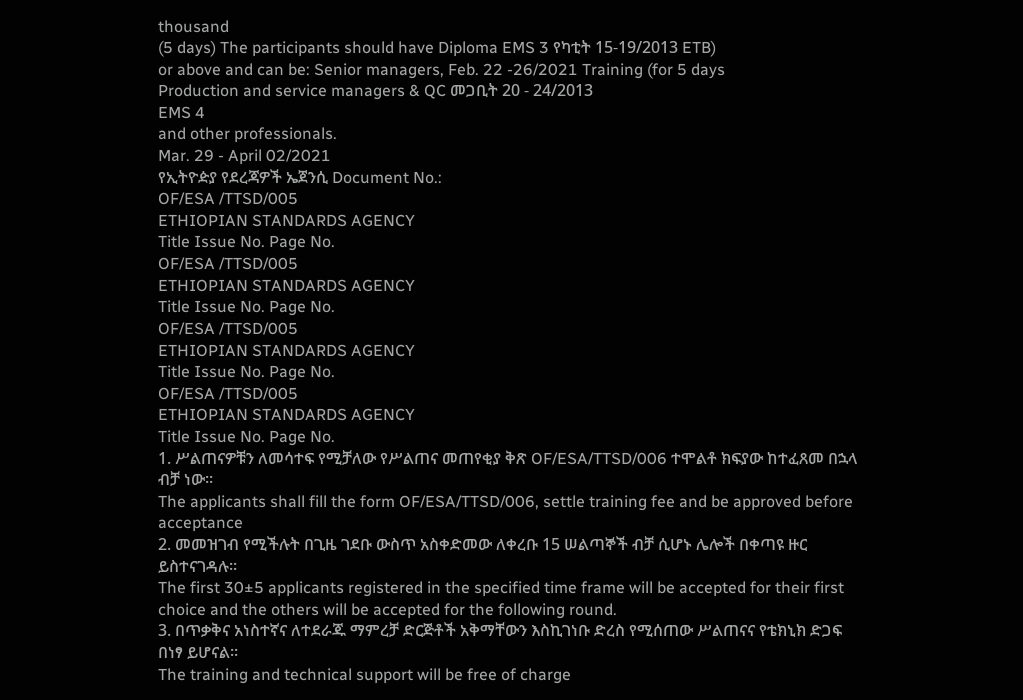thousand
(5 days) The participants should have Diploma EMS 3 የካቲት 15-19/2013 ETB)
or above and can be: Senior managers, Feb. 22 -26/2021 Training (for 5 days
Production and service managers & QC መጋቢት 20 - 24/2013
EMS 4
and other professionals.
Mar. 29 - April 02/2021
የኢትዮዽያ የደረጃዎች ኤጀንሲ Document No.:
OF/ESA /TTSD/005
ETHIOPIAN STANDARDS AGENCY
Title Issue No. Page No.
OF/ESA /TTSD/005
ETHIOPIAN STANDARDS AGENCY
Title Issue No. Page No.
OF/ESA /TTSD/005
ETHIOPIAN STANDARDS AGENCY
Title Issue No. Page No.
OF/ESA /TTSD/005
ETHIOPIAN STANDARDS AGENCY
Title Issue No. Page No.
1. ሥልጠናዎቹን ለመሳተፍ የሚቻለው የሥልጠና መጠየቂያ ቅጽ OF/ESA/TTSD/006 ተሞልቶ ክፍያው ከተፈጸመ በኋላ ብቻ ነው፡፡
The applicants shall fill the form OF/ESA/TTSD/006, settle training fee and be approved before acceptance
2. መመዝገብ የሚችሉት በጊዜ ገደቡ ውስጥ አስቀድመው ለቀረቡ 15 ሠልጣኞች ብቻ ሲሆኑ ሌሎች በቀጣዩ ዙር ይስተናገዳሉ፡፡
The first 30±5 applicants registered in the specified time frame will be accepted for their first choice and the others will be accepted for the following round.
3. በጥቃቅና አነስተኛና ለተደራጁ ማምረቻ ድርጅቶች አቅማቸውን እስኪገነቡ ድረስ የሚሰጠው ሥልጠናና የቴክኒክ ድጋፍ በነፃ ይሆናል፡፡
The training and technical support will be free of charge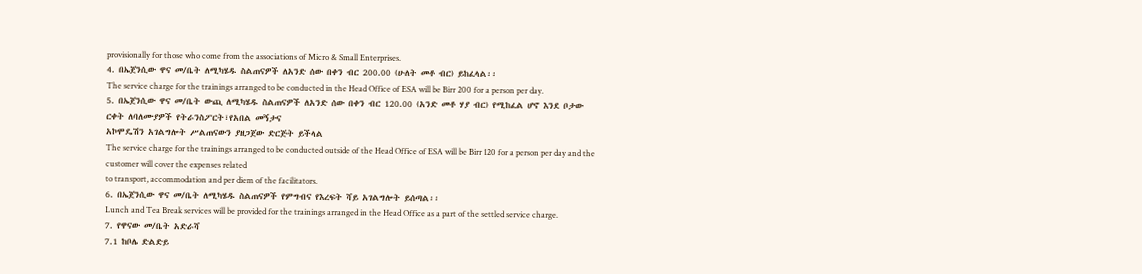provisionally for those who come from the associations of Micro & Small Enterprises.
4. በኤጀንሲው ዋና መ/ቤት ለሚካሄዱ ስልጠናዎች ለአንድ ሰው በቀን ብር 200.00 (ሁለት መቶ ብር) ይከፈላል፡፡
The service charge for the trainings arranged to be conducted in the Head Office of ESA will be Birr 200 for a person per day.
5. በኤጀንሲው ዋና መ/ቤት ውጪ ለሚካሄዱ ስልጠናዎች ለአንድ ሰው በቀን ብር 120.00 (አንድ መቶ ሃያ ብር) የሚከፈል ሆኖ እንደ ቦታው ርቀት ለባለሙያዎች የትራንስፖርት፣የአበል መኝታና
አኮሞዴሽን አገልግሎት ሥልጠናውን ያዘጋጀው ድርጅት ይችላል
The service charge for the trainings arranged to be conducted outside of the Head Office of ESA will be Birr 120 for a person per day and the customer will cover the expenses related
to transport, accommodation and per diem of the facilitators.
6. በኤጀንሲው ዋና መ/ቤት ለሚካሄዱ ስልጠናዎች የምግብና የእረፍት ሻይ አገልግሎት ይሰጣል፡፡
Lunch and Tea Break services will be provided for the trainings arranged in the Head Office as a part of the settled service charge.
7. የዋናው መ/ቤት አድራሻ
7.1 ከቦሌ ድልድይ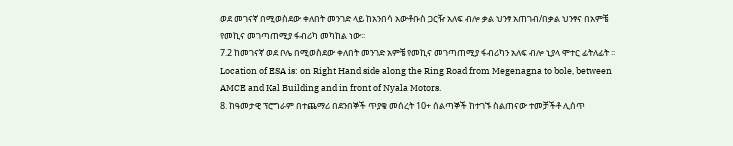ወደ መገናኛ በሚወስደው ቀለበት መንገድ ላይ ከአንበሳ አውቶቡስ ጋርዥ አለፍ ብሎ ቃል ህንፃ አጠገብ/በቃል ህንፃና በአምቼ የመኪና መገጣጠሚያ ፋብሪካ መካከል ነው፡፡
7.2 ከመገናኛ ወደ ቦሌ በሚወስደው ቀለበት መንገድ አምቼ የመኪና መገጣጠሚያ ፋብሪካን አለፍ ብሎ ኒያላ ሞተር ፊትለፊት ፡፡
Location of ESA is: on Right Hand side along the Ring Road from Megenagna to bole, between AMCE and Kal Building and in front of Nyala Motors.
8. ከዓመታዊ ፕሮግራም በተጨማሪ በደንበኞች ጥያቄ መሰረት 10+ ሰልጣኞች ከተገኙ ስልጠናው ተመቻችቶ ሊሰጥ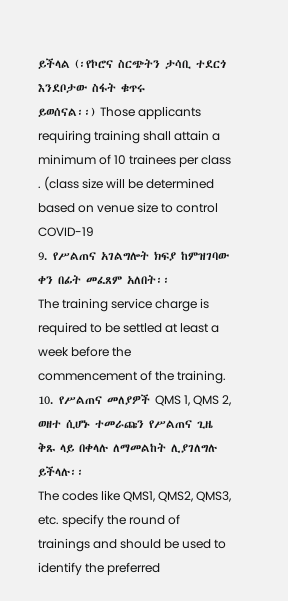ይችላል (፡የኮሮና ስርጭትን ታሳቢ ተደርጎ እንደቦታው ስፋት ቁጥሩ
ይወሰናል፡፡) Those applicants requiring training shall attain a minimum of 10 trainees per class . (class size will be determined based on venue size to control COVID-19
9. የሥልጠና አገልግሎት ክፍያ ከምዝገባው ቀን በፊት መፈጸም አለበት፡፡
The training service charge is required to be settled at least a week before the commencement of the training.
10. የሥልጠና መለያዎች QMS 1, QMS 2, ወዘተ ሲሆኑ ተመራጩን የሥልጠና ጊዜ ቅጹ ላይ በቀላሉ ለማመልከት ሊያገለግሉ ይችላሉ፡፡
The codes like QMS1, QMS2, QMS3, etc. specify the round of trainings and should be used to identify the preferred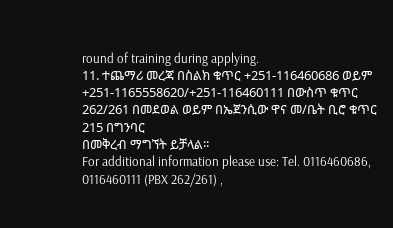round of training during applying.
11. ተጨማሪ መረጃ በስልክ ቁጥር +251-116460686 ወይም +251-1165558620/+251-116460111 በውስጥ ቁጥር 262/261 በመደወል ወይም በኤጀንሲው ዋና መ/ቤት ቢሮ ቁጥር 215 በግንባር
በመቅረብ ማግኘት ይቻላል፡፡
For additional information please use: Tel. 0116460686, 0116460111 (PBX 262/261) ,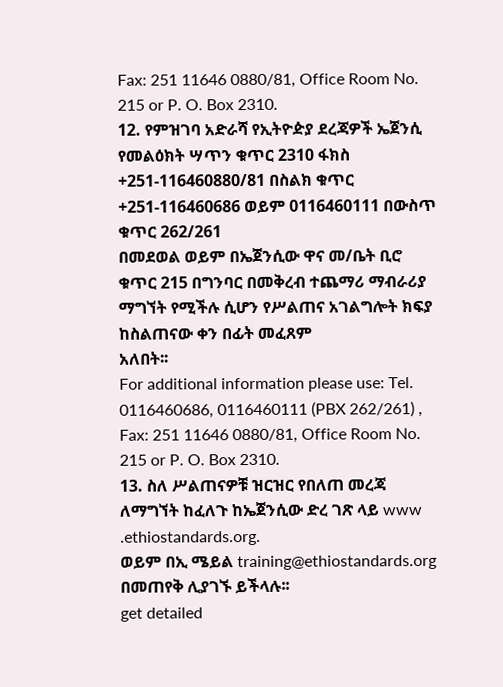Fax: 251 11646 0880/81, Office Room No. 215 or P. O. Box 2310.
12. የምዝገባ አድራሻ የኢትዮዽያ ደረጃዎች ኤጀንሲ የመልዕክት ሣጥን ቁጥር 2310 ፋክስ +251-116460880/81 በስልክ ቁጥር +251-116460686 ወይም 0116460111 በውስጥ ቁጥር 262/261
በመደወል ወይም በኤጀንሲው ዋና መ/ቤት ቢሮ ቁጥር 215 በግንባር በመቅረብ ተጨማሪ ማብራሪያ ማግኘት የሚችሉ ሲሆን የሥልጠና አገልግሎት ክፍያ ከስልጠናው ቀን በፊት መፈጸም
አለበት፡፡
For additional information please use: Tel. 0116460686, 0116460111 (PBX 262/261) , Fax: 251 11646 0880/81, Office Room No. 215 or P. O. Box 2310.
13. ስለ ሥልጠናዎቹ ዝርዝር የበለጠ መረጃ ለማግኘት ከፈለጉ ከኤጀንሲው ድረ ገጽ ላይ www .ethiostandards.org.
ወይም በኢ ሜይል training@ethiostandards.org በመጠየቅ ሊያገኙ ይችላሉ፡፡
get detailed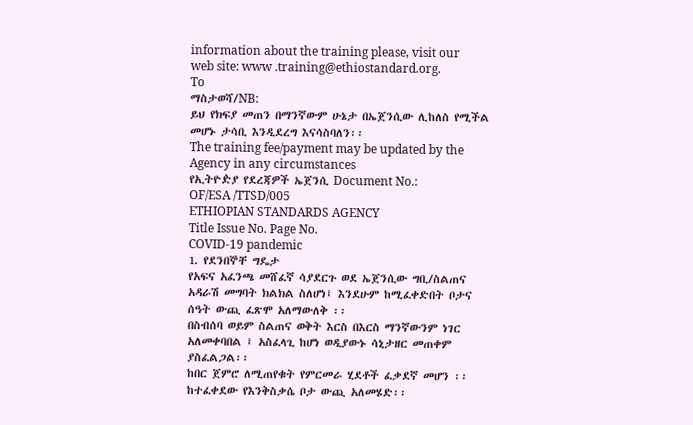information about the training please, visit our web site: www .training@ethiostandard.org.
To
ማስታወሻ/NB:
ይህ የክፍያ መጠን በማንኛውም ሁኔታ በኤጀንሲው ሊከለስ የሚችል መሆኑ ታሳቢ እንዲደረግ እናሳስባለን፡፡
The training fee/payment may be updated by the Agency in any circumstances
የኢትዮዽያ የደረጃዎች ኤጀንሲ Document No.:
OF/ESA /TTSD/005
ETHIOPIAN STANDARDS AGENCY
Title Issue No. Page No.
COVID-19 pandemic
1. የደንበኞቸ ግዴታ
የአፍና አፈንጫ መሸፈኛ ሳያደርጉ ወደ ኤጀንሲው ግቢ/ስልጠና አዳራሽ መግባት ክልክል ስለሆነ፤ እንደሁም ከሚፈቀድበት ቦታና
ሰዓት ውጪ ፈጽሞ አለማውለቅ ፡፡
በስብሰባ ወይም ስልጠና ወቅት እርስ በእርስ ማንኛውንም ነገር አለመቀባበል ፤ አስፈላጊ ከሆነ ወዲያውኑ ሳኒታዘር መጠቀም
ያስፈልጋል፡፡
ከበር ጀምሮ ለሚጠየቁት የምርመራ ሂደቶች ፈቃደኛ መሆን ፡፡
ከተፈቀደው የእንቅስቃሴ ቦታ ውጪ አለመሄድ፡፡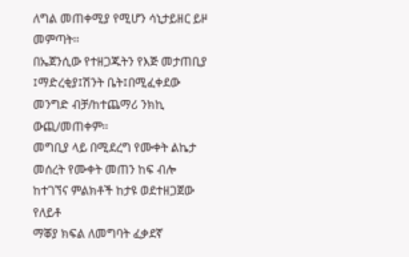ለግል መጠቀሚያ የሚሆን ሳኒታይዘር ይዞ መምጣት፡፡
በኤጀንሲው የተዘጋጁትን የእጅ መታጠቢያ ፤ማድረቂያ፤ሽንት ቤት፤በሚፈቀደው መንግድ ብቻ/ከተጨማሪ ንክኪ ውጪ/መጠቀም፡፡
መግቢያ ላይ በሚደረግ የሙቀት ልኬታ መሰረት የሙቀት መጠን ከፍ ብሎ ከተገኘና ምልክቶች ከታዩ ወደተዘጋጀው የለይቶ
ማቖያ ክፍል ለመግባት ፈቃደኛ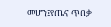መሆን፤የጤና ጥበቃ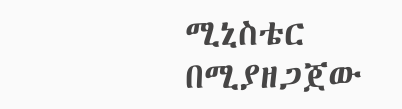ሚኒስቴር በሚያዘጋጀው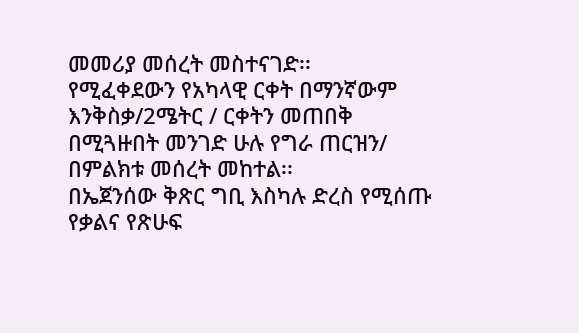መመሪያ መሰረት መስተናገድ፡፡
የሚፈቀደውን የአካላዊ ርቀት በማንኛውም እንቅስቃ/2ሜትር / ርቀትን መጠበቅ
በሚጓዙበት መንገድ ሁሉ የግራ ጠርዝን/ በምልክቱ መሰረት መከተል፡፡
በኤጀንሰው ቅጽር ግቢ እስካሉ ድረስ የሚሰጡ የቃልና የጽሁፍ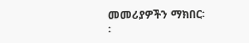መመሪያዎችን ማክበር፡፡